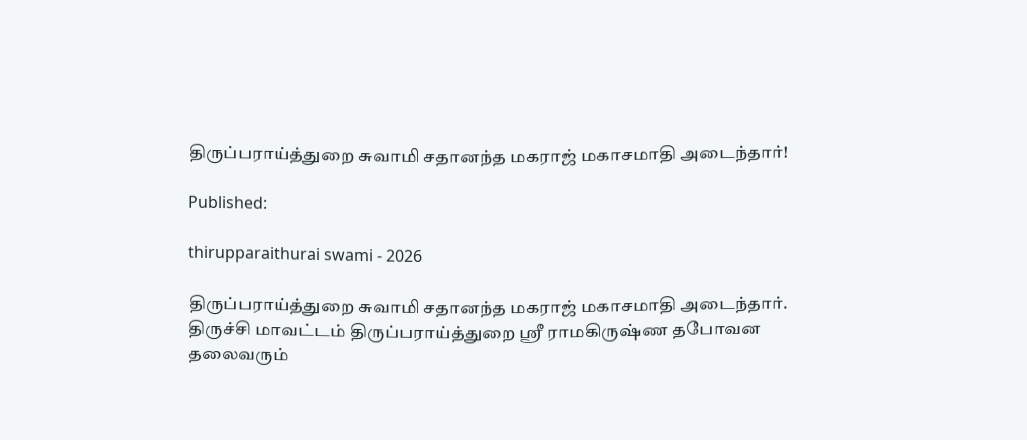திருப்பராய்த்துறை சுவாமி சதானந்த மகராஜ் மகாசமாதி அடைந்தார்!

Published:

thirupparaithurai swami - 2026

திருப்பராய்த்துறை சுவாமி சதானந்த மகராஜ் மகாசமாதி அடைந்தார். திருச்சி மாவட்டம் திருப்பராய்த்துறை ஸ்ரீ ராமகிருஷ்ண தபோவன தலைவரும்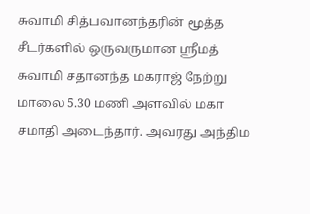சுவாமி சித்பவானந்தரின் மூத்த சீடர்களில் ஒருவருமான ஸ்ரீமத் சுவாமி சதானந்த மகராஜ் நேற்று மாலை 5.30 மணி அளவில் மகா சமாதி அடைந்தார். அவரது அந்திம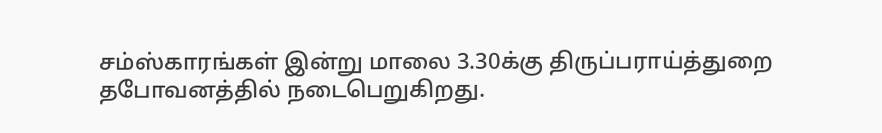சம்ஸ்காரங்கள் இன்று மாலை 3.30க்கு திருப்பராய்த்துறை தபோவனத்தில் நடைபெறுகிறது.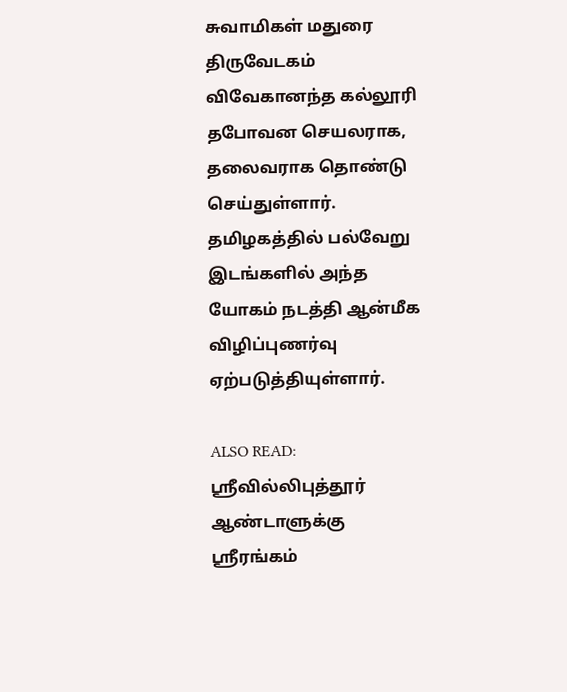சுவாமிகள் மதுரை திருவேடகம் விவேகானந்த கல்லூரி தபோவன செயலராக, தலைவராக தொண்டு செய்துள்ளார். தமிழகத்தில் பல்வேறு இடங்களில் அந்த யோகம் நடத்தி ஆன்மீக விழிப்புணர்வு ஏற்படுத்தியுள்ளார்.

ALSO READ:  ஸ்ரீவில்லிபுத்தூர் ஆண்டாளுக்கு ஸ்ரீரங்கம்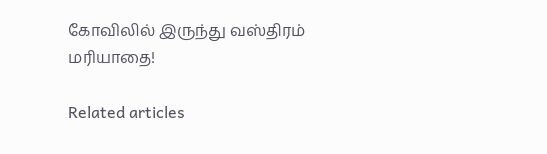கோவிலில் இருந்து வஸ்திரம் மரியாதை!

Related articles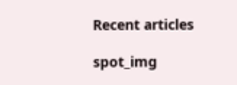Recent articles

spot_img